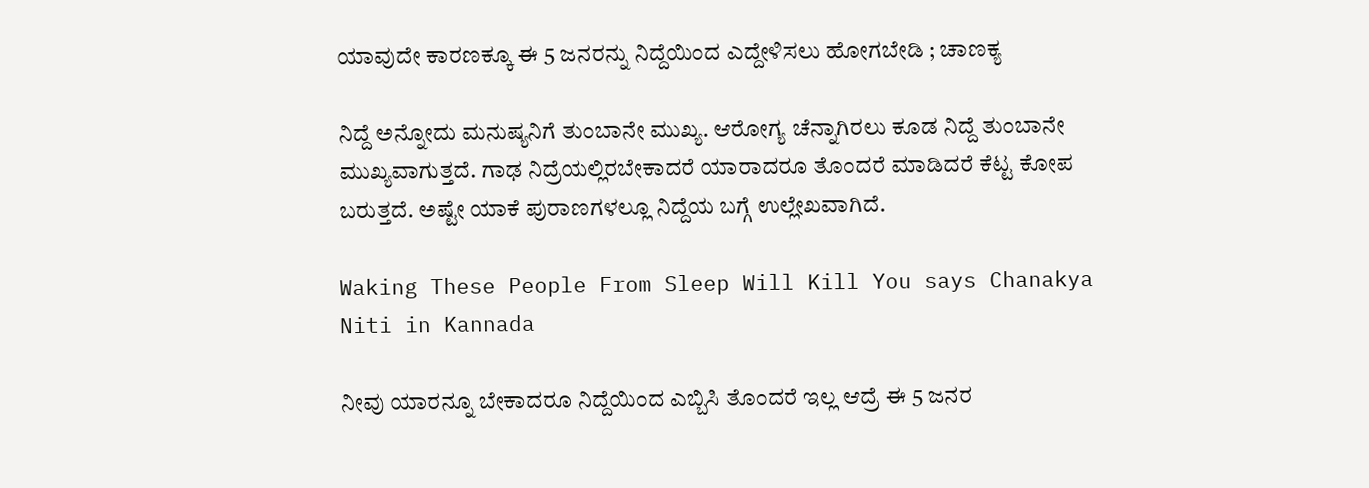ಯಾವುದೇ ಕಾರಣಕ್ಕೂ ಈ 5 ಜನರನ್ನು ನಿದ್ದೆಯಿಂದ ಎದ್ದೇಳಿಸಲು ಹೋಗಬೇಡಿ ; ಚಾಣಕ್ಯ

ನಿದ್ದೆ ಅನ್ನೋದು ಮನುಷ್ಯನಿಗೆ ತುಂಬಾನೇ ಮುಖ್ಯ. ಆರೋಗ್ಯ ಚೆನ್ನಾಗಿರಲು ಕೂಡ ನಿದ್ದೆ ತುಂಬಾನೇ ಮುಖ್ಯವಾಗುತ್ತದೆ. ಗಾಢ ನಿದ್ರೆಯಲ್ಲಿರಬೇಕಾದರೆ ಯಾರಾದರೂ ತೊಂದರೆ ಮಾಡಿದರೆ ಕೆಟ್ಟ ಕೋಪ ಬರುತ್ತದೆ. ಅಷ್ಟೇ ಯಾಕೆ ಪುರಾಣಗಳಲ್ಲೂ ನಿದ್ದೆಯ ಬಗ್ಗೆ ಉಲ್ಲೇಖವಾಗಿದೆ.

Waking These People From Sleep Will Kill You says Chanakya Niti in Kannada

ನೀವು ಯಾರನ್ನೂ ಬೇಕಾದರೂ ನಿದ್ದೆಯಿಂದ ಎಬ್ಬಿಸಿ ತೊಂದರೆ ಇಲ್ಲ ಆದ್ರೆ ಈ 5 ಜನರ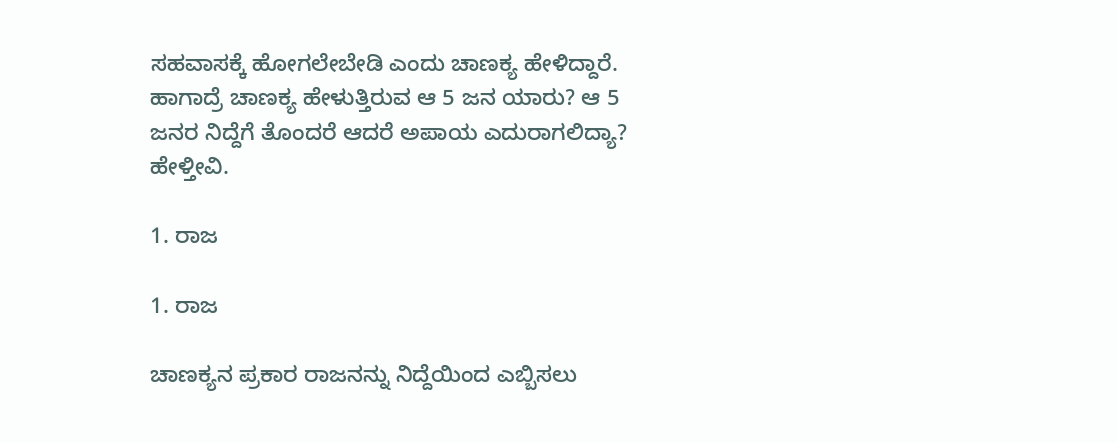ಸಹವಾಸಕ್ಕೆ ಹೋಗಲೇಬೇಡಿ ಎಂದು ಚಾಣಕ್ಯ ಹೇಳಿದ್ದಾರೆ. ಹಾಗಾದ್ರೆ ಚಾಣಕ್ಯ ಹೇಳುತ್ತಿರುವ ಆ 5 ಜನ ಯಾರು? ಆ 5 ಜನರ ನಿದ್ದೆಗೆ ತೊಂದರೆ ಆದರೆ ಅಪಾಯ ಎದುರಾಗಲಿದ್ಯಾ? ಹೇಳ್ತೀವಿ.

1. ರಾಜ

1. ರಾಜ

ಚಾಣಕ್ಯನ ಪ್ರಕಾರ ರಾಜನನ್ನು ನಿದ್ದೆಯಿಂದ ಎಬ್ಬಿಸಲು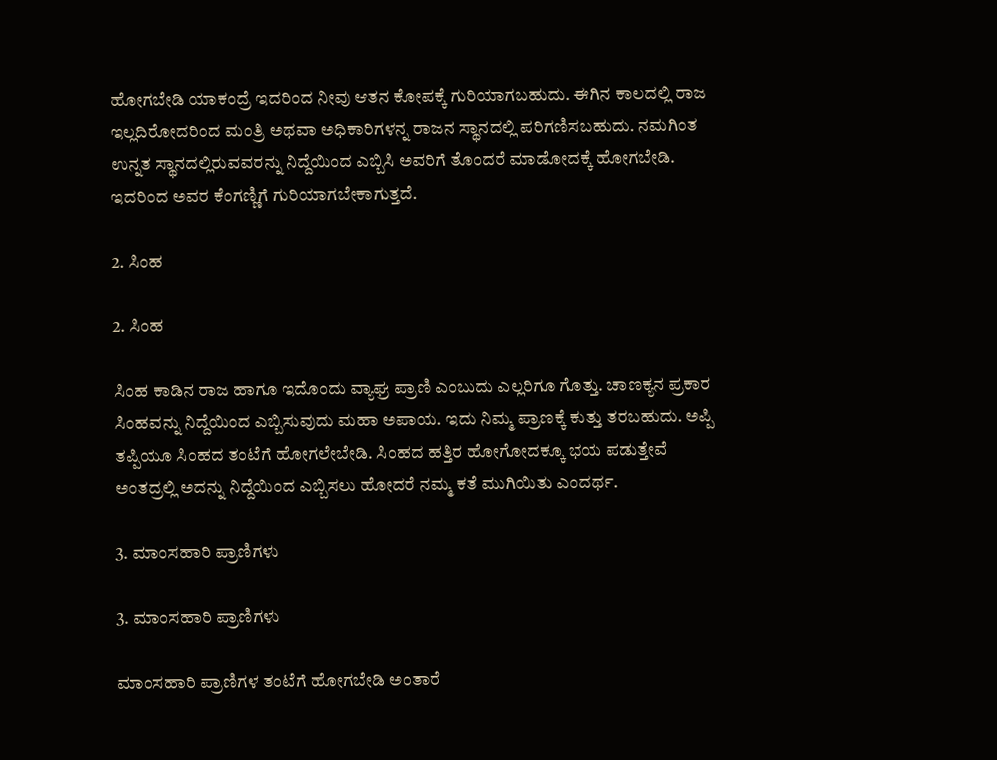ಹೋಗಬೇಡಿ ಯಾಕಂದ್ರೆ ಇದರಿಂದ ನೀವು ಆತನ ಕೋಪಕ್ಕೆ ಗುರಿಯಾಗಬಹುದು. ಈಗಿನ ಕಾಲದಲ್ಲಿ ರಾಜ ಇಲ್ಲದಿರೋದರಿಂದ ಮಂತ್ರಿ ಅಥವಾ ಅಧಿಕಾರಿಗಳನ್ನ ರಾಜನ ಸ್ಥಾನದಲ್ಲಿ ಪರಿಗಣಿಸಬಹುದು. ನಮಗಿಂತ ಉನ್ನತ ಸ್ಥಾನದಲ್ಲಿರುವವರನ್ನು ನಿದ್ದೆಯಿಂದ ಎಬ್ಬಿಸಿ ಅವರಿಗೆ ತೊಂದರೆ ಮಾಡೋದಕ್ಕೆ ಹೋಗಬೇಡಿ. ಇದರಿಂದ ಅವರ ಕೆಂಗಣ್ಣಿಗೆ ಗುರಿಯಾಗಬೇಕಾಗುತ್ತದೆ.

2. ಸಿಂಹ

2. ಸಿಂಹ

ಸಿಂಹ ಕಾಡಿನ ರಾಜ ಹಾಗೂ ಇದೊಂದು ವ್ಯಾಘ್ರ ಪ್ರಾಣಿ ಎಂಬುದು ಎಲ್ಲರಿಗೂ ಗೊತ್ತು. ಚಾಣಕ್ಯನ ಪ್ರಕಾರ ಸಿಂಹವನ್ನು ನಿದ್ದೆಯಿಂದ ಎಬ್ಬಿಸುವುದು ಮಹಾ ಅಪಾಯ. ಇದು ನಿಮ್ಮ ಪ್ರಾಣಕ್ಕೆ ಕುತ್ತು ತರಬಹುದು. ಅಪ್ಪಿ ತಪ್ಪಿಯೂ ಸಿಂಹದ ತಂಟೆಗೆ ಹೋಗಲೇಬೇಡಿ. ಸಿಂಹದ ಹತ್ತಿರ ಹೋಗೋದಕ್ಕೂ ಭಯ ಪಡುತ್ತೇವೆ ಅಂತದ್ರಲ್ಲಿ ಅದನ್ನು ನಿದ್ದೆಯಿಂದ ಎಬ್ಬಿಸಲು ಹೋದರೆ ನಮ್ಮ ಕತೆ ಮುಗಿಯಿತು ಎಂದರ್ಥ.

3. ಮಾಂಸಹಾರಿ ಪ್ರಾಣಿಗಳು

3. ಮಾಂಸಹಾರಿ ಪ್ರಾಣಿಗಳು

ಮಾಂಸಹಾರಿ ಪ್ರಾಣಿಗಳ ತಂಟೆಗೆ ಹೋಗಬೇಡಿ ಅಂತಾರೆ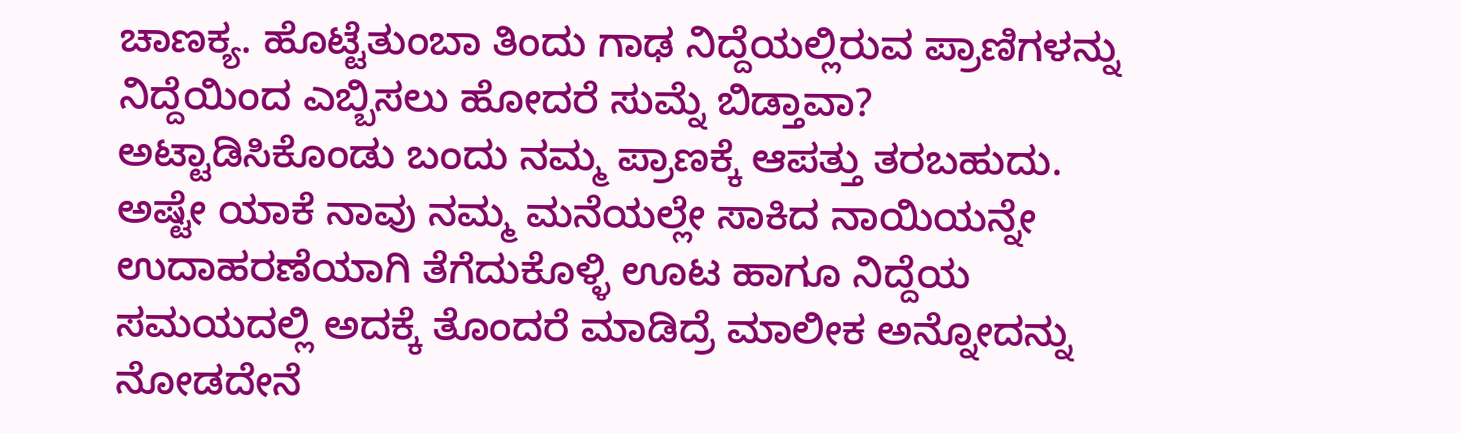ಚಾಣಕ್ಯ. ಹೊಟ್ಟೆತುಂಬಾ ತಿಂದು ಗಾಢ ನಿದ್ದೆಯಲ್ಲಿರುವ ಪ್ರಾಣಿಗಳನ್ನು ನಿದ್ದೆಯಿಂದ ಎಬ್ಬಿಸಲು ಹೋದರೆ ಸುಮ್ನೆ ಬಿಡ್ತಾವಾ? ಅಟ್ಟಾಡಿಸಿಕೊಂಡು ಬಂದು ನಮ್ಮ ಪ್ರಾಣಕ್ಕೆ ಆಪತ್ತು ತರಬಹುದು. ಅಷ್ಟೇ ಯಾಕೆ ನಾವು ನಮ್ಮ ಮನೆಯಲ್ಲೇ ಸಾಕಿದ ನಾಯಿಯನ್ನೇ ಉದಾಹರಣೆಯಾಗಿ ತೆಗೆದುಕೊಳ್ಳಿ ಊಟ ಹಾಗೂ ನಿದ್ದೆಯ ಸಮಯದಲ್ಲಿ ಅದಕ್ಕೆ ತೊಂದರೆ ಮಾಡಿದ್ರೆ ಮಾಲೀಕ ಅನ್ನೋದನ್ನು ನೋಡದೇನೆ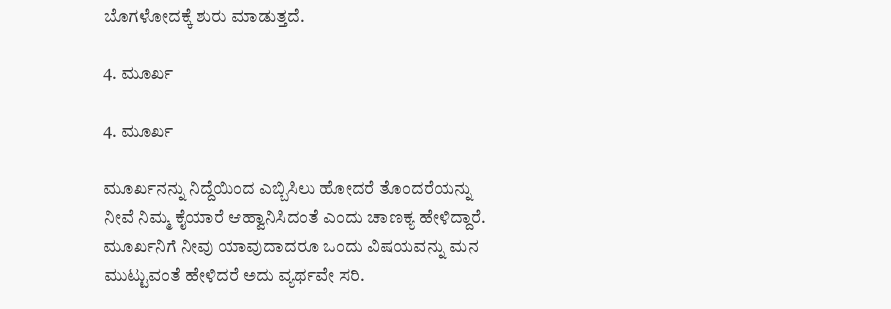ಬೊಗಳೋದಕ್ಕೆ ಶುರು ಮಾಡುತ್ತದೆ.

4. ಮೂರ್ಖ

4. ಮೂರ್ಖ

ಮೂರ್ಖನನ್ನು ನಿದ್ದೆಯಿಂದ ಎಬ್ಬಿಸಿಲು ಹೋದರೆ ತೊಂದರೆಯನ್ನು ನೀವೆ ನಿಮ್ಮ ಕೈಯಾರೆ ಆಹ್ವಾನಿಸಿದಂತೆ ಎಂದು ಚಾಣಕ್ಯ ಹೇಳಿದ್ದಾರೆ. ಮೂರ್ಖನಿಗೆ ನೀವು ಯಾವುದಾದರೂ ಒಂದು ವಿಷಯವನ್ನು ಮನ ಮುಟ್ಟುವಂತೆ ಹೇಳಿದರೆ ಅದು ವ್ಯರ್ಥವೇ ಸರಿ.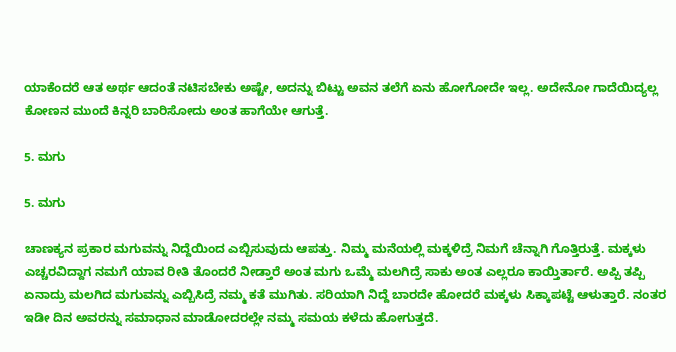ಯಾಕೆಂದರೆ ಆತ ಅರ್ಥ ಆದಂತೆ ನಟಿಸಬೇಕು ಅಷ್ಟೇ, ಅದನ್ನು ಬಿಟ್ಟು ಅವನ ತಲೆಗೆ ಏನು ಹೋಗೋದೇ ಇಲ್ಲ. ಅದೇನೋ ಗಾದೆಯಿದ್ಯಲ್ಲ ಕೋಣನ ಮುಂದೆ ಕಿನ್ನರಿ ಬಾರಿಸೋದು ಅಂತ ಹಾಗೆಯೇ ಆಗುತ್ತೆ.

5. ಮಗು

5. ಮಗು

ಚಾಣಕ್ಯನ ಪ್ರಕಾರ ಮಗುವನ್ನು ನಿದ್ದೆಯಿಂದ ಎಬ್ಬಿಸುವುದು ಆಪತ್ತು. ನಿಮ್ಮ ಮನೆಯಲ್ಲಿ ಮಕ್ಕಳಿದ್ರೆ ನಿಮಗೆ ಚೆನ್ನಾಗಿ ಗೊತ್ತಿರುತ್ತೆ. ಮಕ್ಕಳು ಎಚ್ಚರವಿದ್ದಾಗ ನಮಗೆ ಯಾವ ರೀತಿ ತೊಂದರೆ ನೀಡ್ತಾರೆ ಅಂತ ಮಗು ಒಮ್ಮೆ ಮಲಗಿದ್ರೆ ಸಾಕು ಅಂತ ಎಲ್ಲರೂ ಕಾಯ್ತಿರ್ತಾರೆ. ಅಪ್ಪಿ ತಪ್ಪಿ ಏನಾದ್ರು ಮಲಗಿದ ಮಗುವನ್ನು ಎಬ್ಬಿಸಿದ್ರೆ ನಮ್ಮ ಕತೆ ಮುಗಿತು. ಸರಿಯಾಗಿ ನಿದ್ದೆ ಬಾರದೇ ಹೋದರೆ ಮಕ್ಕಳು ಸಿಕ್ಕಾಪಟ್ಟೆ ಆಳುತ್ತಾರೆ. ನಂತರ ಇಡೀ ದಿನ ಅವರನ್ನು ಸಮಾಧಾನ ಮಾಡೋದರಲ್ಲೇ ನಮ್ಮ ಸಮಯ ಕಳೆದು ಹೋಗುತ್ತದೆ.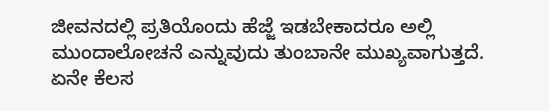ಜೀವನದಲ್ಲಿ ಪ್ರತಿಯೊಂದು ಹೆಜ್ಜೆ ಇಡಬೇಕಾದರೂ ಅಲ್ಲಿ ಮುಂದಾಲೋಚನೆ ಎನ್ನುವುದು ತುಂಬಾನೇ ಮುಖ್ಯವಾಗುತ್ತದೆ. ಏನೇ ಕೆಲಸ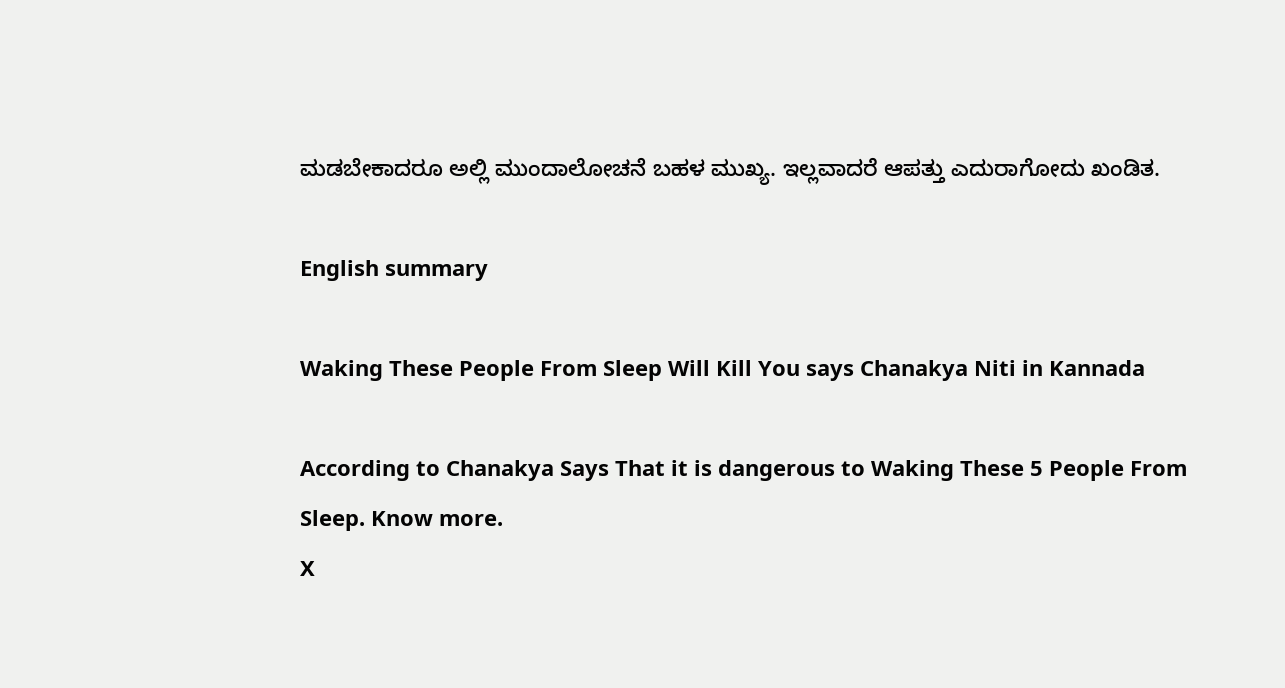ಮಡಬೇಕಾದರೂ ಅಲ್ಲಿ ಮುಂದಾಲೋಚನೆ ಬಹಳ ಮುಖ್ಯ. ಇಲ್ಲವಾದರೆ ಆಪತ್ತು ಎದುರಾಗೋದು ಖಂಡಿತ.

English summary

Waking These People From Sleep Will Kill You says Chanakya Niti in Kannada

According to Chanakya Says That it is dangerous to Waking These 5 People From Sleep. Know more.
X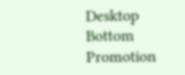Desktop Bottom Promotion